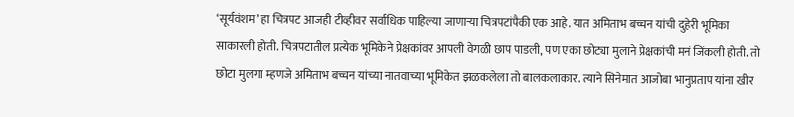‘सूर्यवंशम’ हा चित्रपट आजही टीव्हीवर सर्वाधिक पाहिल्या जाणाऱ्या चित्रपटांपैकी एक आहे. यात अमिताभ बच्चन यांची दुहेरी भूमिका साकारली होती. चित्रपटातील प्रत्येक भूमिकेने प्रेक्षकांवर आपली वेगळी छाप पाडली, पण एका छोट्या मुलाने प्रेक्षकांची मनं जिंकली होती. तो छोटा मुलगा म्हणजे अमिताभ बच्चन यांच्या नातवाच्या भूमिकेत झळकलेला तो बालकलाकार. त्याने सिनेमात आजोबा भानुप्रताप यांना खीर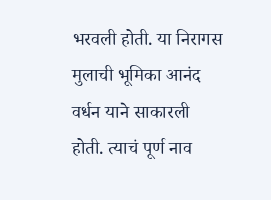भरवली होती. या निरागस मुलाची भूमिका आनंद वर्धन याने साकारली होती. त्याचं पूर्ण नाव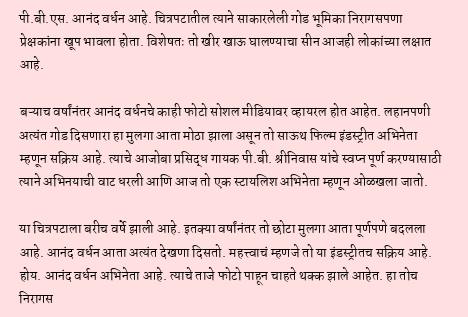पी.बी.एस. आनंद वर्धन आहे. चित्रपटातील त्याने साकारलेली गोड भूमिका निरागसपणा प्रेक्षकांना खूप भावला होता. विशेषतः तो खीर खाऊ घालण्याचा सीन आजही लोकांच्या लक्षात आहे.

बऱ्याच वर्षांनंतर आनंद वर्धनचे काही फोटो सोशल मीडियावर व्हायरल होत आहेत. लहानपणी अत्यंत गोड दिसणारा हा मुलगा आता मोठा झाला असून तो साऊथ फिल्म इंडस्ट्रीत अभिनेता म्हणून सक्रिय आहे. त्याचे आजोबा प्रसिद्ध गायक पी.बी. श्रीनिवास यांचे स्वप्न पूर्ण करण्यासाठी त्याने अभिनयाची वाट धरली आणि आज तो एक स्टायलिश अभिनेता म्हणून ओळखला जातो.

या चित्रपटाला बरीच वर्षे झाली आहे. इतक्या वर्षांनंतर तो छोटा मुलगा आता पूर्णपणे बदलला आहे. आनंद वर्धन आता अत्यंत देखणा दिसतो. महत्त्वाचं म्हणजे तो या इंडस्ट्रीतच सक्रिय आहे. होय. आनंद वर्धन अभिनेता आहे. त्याचे ताजे फोटो पाहून चाहते थक्क झाले आहेत. हा तोच निरागस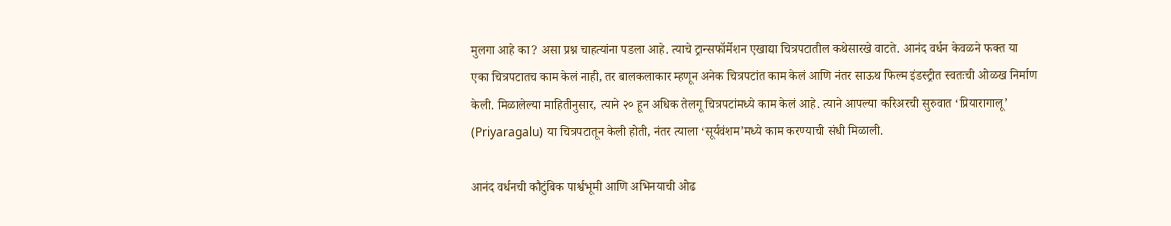मुलगा आहे का? असा प्रश्न चाहत्यांना पडला आहे. त्याचे ट्रान्सफॉर्मेशन एखाद्या चित्रपटातील कथेसारखे वाटते. आनंद वर्धन केवळने फक्त या एका चित्रपटातच काम केलं नाही, तर बालकलाकार म्हणून अनेक चित्रपटांत काम केलं आणि नंतर साऊथ फिल्म इंडस्ट्रीत स्वतःची ओळख निर्माण केली. मिळालेल्या माहितीनुसार, त्याने २० हून अधिक तेलगू चित्रपटांमध्ये काम केलं आहे. त्याने आपल्या करिअरची सुरुवात ‘प्रियारागालू’ (Priyaragalu) या चित्रपटातून केली होती, नंतर त्याला ‘सूर्यवंशम’मध्ये काम करण्याची संधी मिळाली.

आनंद वर्धनची कौटुंबिक पार्श्वभूमी आणि अभिनयाची ओढ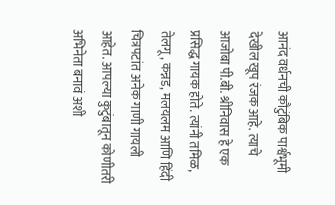आनंद वर्धनची कौटुंबिक पार्श्वभूमी देखील खूप रंजक आहे. त्याचे आजोबा पी.बी. श्रीनिवास हे एक प्रसिद्ध गायक होते. त्यांनी तमिळ, तेलगू, कन्नड, मलयलम आणि हिंदी चित्रपटांत अनेक गाणी गायली आहेत. आपल्या कुटुंबातून कोणीतरी अभिनेता बनावं अशी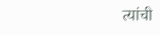त्यांची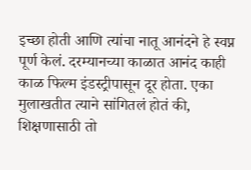इच्छा होती आणि त्यांचा नातू आनंदने हे स्वप्न पूर्ण केलं. दरम्यानच्या काळात आनंद काही काळ फिल्म इंडस्ट्रीपासून दूर होता. एका मुलाखतीत त्याने सांगितलं होतं की, शिक्षणासाठी तो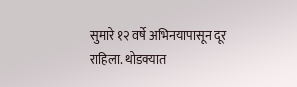सुमारे १२ वर्षे अभिनयापासून दूर राहिला. थोडक्यात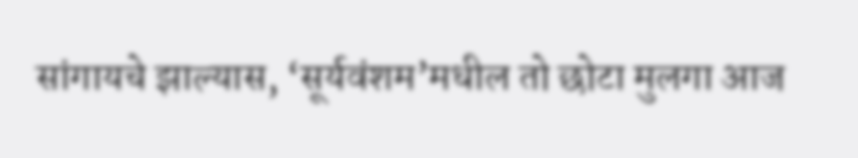सांगायचे झाल्यास, ‘सूर्यवंशम’मधील तो छोटा मुलगा आज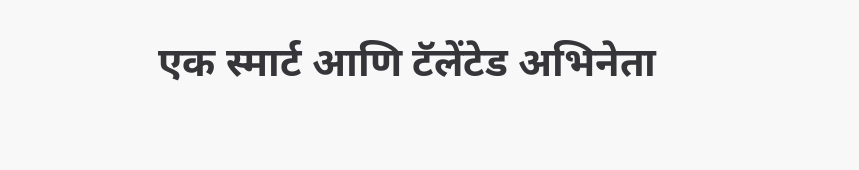एक स्मार्ट आणि टॅलेंटेड अभिनेता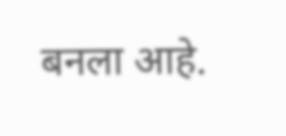बनला आहे.